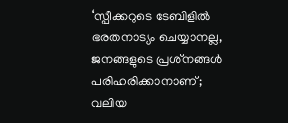‘സ്പീക്കറുടെ ടേബിളിൽ ഭരതനാട്യം ചെയ്യാനല്ല, ജനങ്ങളുടെ പ്രശ്‌നങ്ങൾ പരിഹരിക്കാനാണ്; വലിയ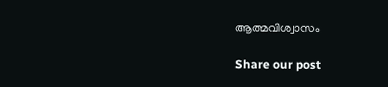ആത്മവിശ്വാസം

Share our post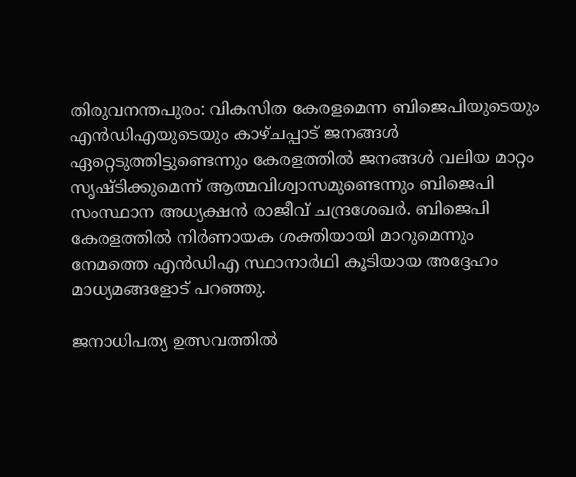തിരുവനന്തപുരം: വികസിത കേരളമെന്ന ബിജെപിയുടെയും എൻഡിഎയുടെയും കാഴ്ചപ്പാട് ജനങ്ങൾ ഏറ്റെടുത്തിട്ടുണ്ടെന്നും കേരളത്തിൽ ജനങ്ങൾ വലിയ മാറ്റം സൃഷ്ടിക്കുമെന്ന് ആത്മവിശ്വാസമുണ്ടെന്നും ബിജെപി സംസ്ഥാന അധ്യക്ഷൻ രാജീവ് ചന്ദ്രശേഖർ. ബിജെപി കേരളത്തിൽ നിർണായക ശക്തിയായി മാറുമെന്നും നേമത്തെ എൻഡിഎ സ്ഥാനാർഥി കൂടിയായ അദ്ദേഹം മാധ്യമങ്ങളോട് പറഞ്ഞു.

ജനാധിപത്യ ഉത്സവത്തിൽ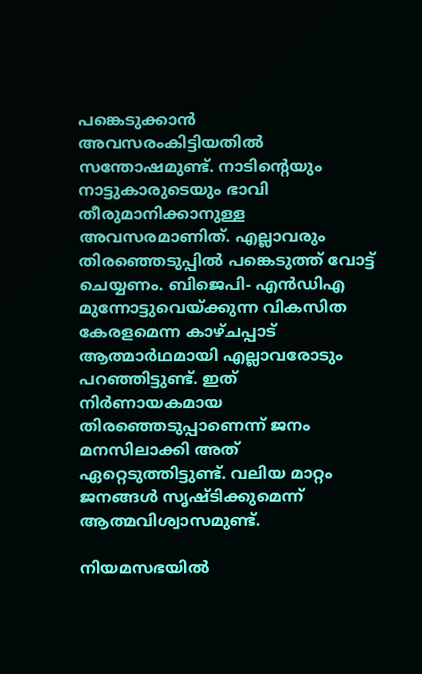പങ്കെടുക്കാൻ അവസരംകിട്ടിയതിൽ സന്തോഷമുണ്ട്. നാടിന്റെയും നാട്ടുകാരുടെയും ഭാവി തീരുമാനിക്കാനുള്ള അവസരമാണിത്. എല്ലാവരും തിരഞ്ഞെടുപ്പിൽ പങ്കെടുത്ത് വോട്ട് ചെയ്യണം. ബിജെപി- എൻഡിഎ മുന്നോട്ടുവെയ്ക്കുന്ന വികസിത കേരളമെന്ന കാഴ്ചപ്പാട് ആത്മാർഥമായി എല്ലാവരോടും പറഞ്ഞിട്ടുണ്ട്. ഇത് നിർണായകമായ തിരഞ്ഞെടുപ്പാണെന്ന് ജനം മനസിലാക്കി അത് ഏറ്റെടുത്തിട്ടുണ്ട്. വലിയ മാറ്റം ജനങ്ങൾ സൃഷ്ടിക്കുമെന്ന് ആത്മവിശ്വാസമുണ്ട്.

നിയമസഭയിൽ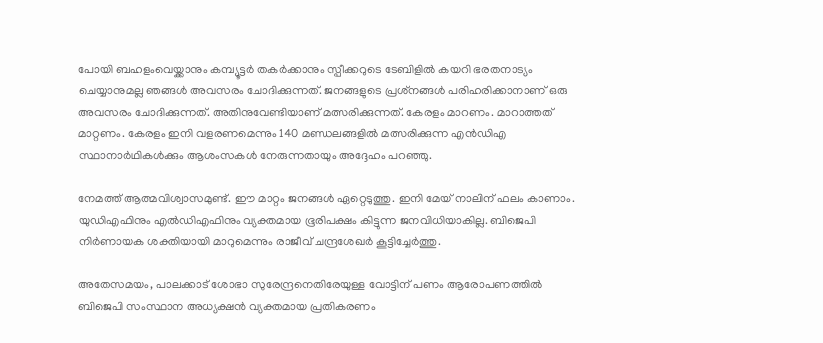പോയി ബഹളംവെയ്ക്കാനും കമ്പ്യൂട്ടർ തകർക്കാനും സ്പീക്കറുടെ ടേബിളിൽ കയറി ഭരതനാട്യം ചെയ്യാനുമല്ല ഞങ്ങൾ അവസരം ചോദിക്കുന്നത്. ജനങ്ങളുടെ പ്രശ്‌നങ്ങൾ പരിഹരിക്കാനാണ് ഒരു അവസരം ചോദിക്കുന്നത്. അതിനുവേണ്ടിയാണ് മത്സരിക്കുന്നത്. കേരളം മാറണം. മാറാത്തത് മാറ്റണം. കേരളം ഇനി വളരണമെന്നും 140 മണ്ഡലങ്ങളിൽ മത്സരിക്കുന്ന എൻഡിഎ സ്ഥാനാർഥികൾക്കും ആശംസകൾ നേരുന്നതായും അദ്ദേഹം പറഞ്ഞു.

നേമത്ത് ആത്മവിശ്വാസമുണ്ട്. ഈ മാറ്റം ജനങ്ങൾ ഏറ്റെടുത്തു. ഇനി മേയ് നാലിന് ഫലം കാണാം. യുഡിഎഫിനും എൽഡിഎഫിനും വ്യക്തമായ ഭൂരിപക്ഷം കിട്ടുന്ന ജനവിധിയാകില്ല. ബിജെപി നിർണായക ശക്തിയായി മാറുമെന്നും രാജീവ് ചന്ദ്രശേഖർ കൂട്ടിച്ചേർത്തു.

അതേസമയം, പാലക്കാട് ശോഭാ സുരേന്ദ്രനെതിരേയുള്ള വോട്ടിന് പണം ആരോപണത്തിൽ ബിജെപി സംസ്ഥാന അധ്യക്ഷൻ വ്യക്തമായ പ്രതികരണം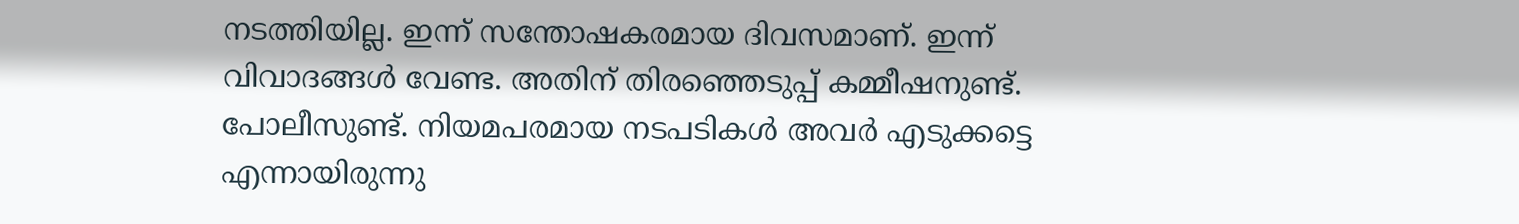നടത്തിയില്ല. ഇന്ന് സന്തോഷകരമായ ദിവസമാണ്. ഇന്ന് വിവാദങ്ങൾ വേണ്ട. അതിന് തിരഞ്ഞെടുപ്പ് കമ്മീഷനുണ്ട്. പോലീസുണ്ട്. നിയമപരമായ നടപടികൾ അവർ എടുക്കട്ടെ എന്നായിരുന്നു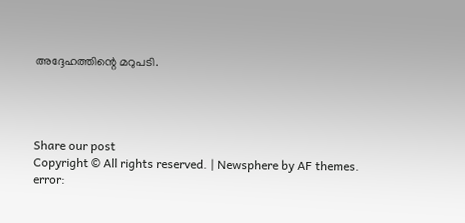അദ്ദേഹത്തിന്റെ മറുപടി.




Share our post
Copyright © All rights reserved. | Newsphere by AF themes.
error: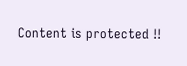Content is protected !!